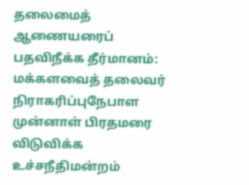தலைமைத் ஆணையரைப் பதவிநீக்க தீர்மானம்: மக்களவைத் தலைவர் நிராகரிப்புநேபாள முன்னாள் பிரதமரை விடுவிக்க உச்சநீதிமன்றம்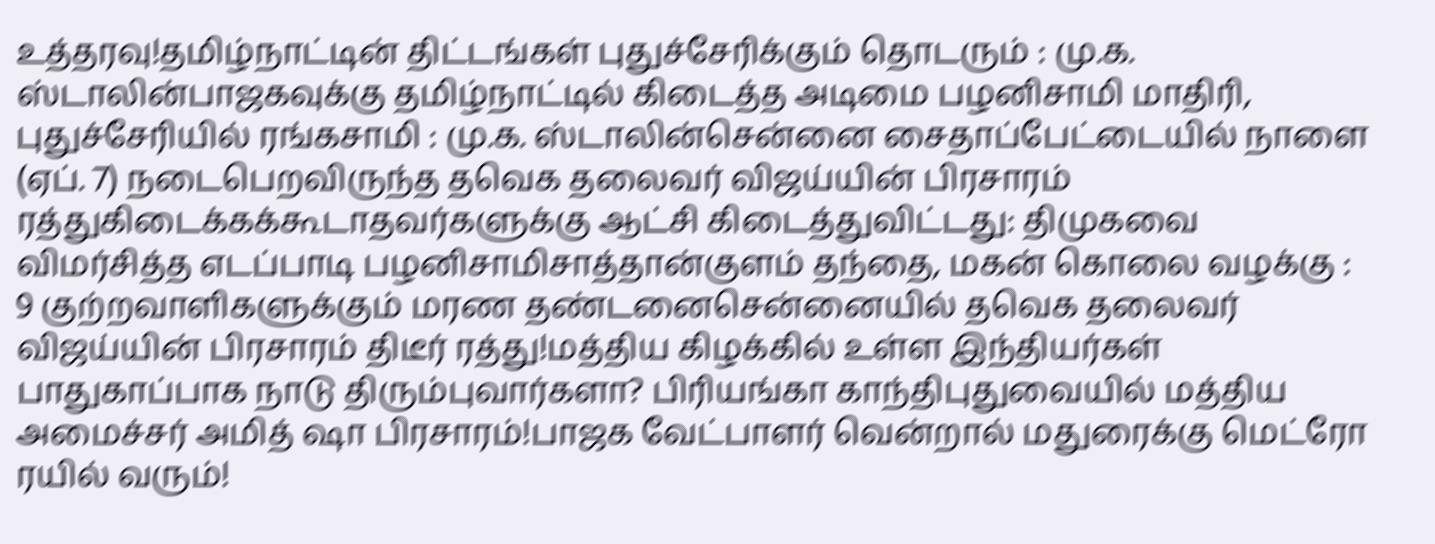உத்தரவு!தமிழ்நாட்டின் திட்டங்கள் புதுச்சேரிக்கும் தொடரும் : மு.க. ஸ்டாலின்பாஜகவுக்கு தமிழ்நாட்டில் கிடைத்த அடிமை பழனிசாமி மாதிரி, புதுச்சேரியில் ரங்கசாமி : மு.க. ஸ்டாலின்சென்னை சைதாப்பேட்டையில் நாளை (ஏப். 7) நடைபெறவிருந்த தவெக தலைவர் விஜய்யின் பிரசாரம் ரத்துகிடைக்கக்கூடாதவர்களுக்கு ஆட்சி கிடைத்துவிட்டது: திமுகவை விமர்சித்த எடப்பாடி பழனிசாமிசாத்தான்குளம் தந்தை, மகன் கொலை வழக்கு : 9 குற்றவாளிகளுக்கும் மரண தண்டனைசென்னையில் தவெக தலைவர் விஜய்யின் பிரசாரம் திடீர் ரத்து!மத்திய கிழக்கில் உள்ள இந்தியர்கள் பாதுகாப்பாக நாடு திரும்புவார்களா? பிரியங்கா காந்திபுதுவையில் மத்திய அமைச்சர் அமித் ஷா பிரசாரம்!பாஜக வேட்பாளர் வென்றால் மதுரைக்கு மெட்ரோ ரயில் வரும்!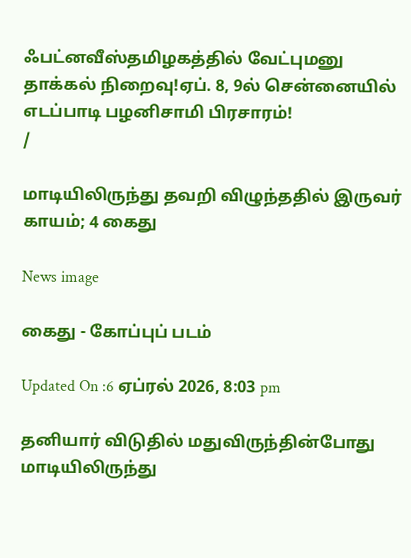ஃபட்னவீஸ்தமிழகத்தில் வேட்புமனு தாக்கல் நிறைவு!ஏப். 8, 9ல் சென்னையில் எடப்பாடி பழனிசாமி பிரசாரம்!
/

மாடியிலிருந்து தவறி விழுந்ததில் இருவர் காயம்; 4 கைது

News image

கைது - கோப்புப் படம்

Updated On :6 ஏப்ரல் 2026, 8:03 pm

தனியார் விடுதில் மதுவிருந்தின்போது மாடியிலிருந்து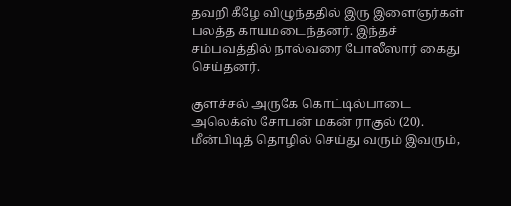தவறி கீழே விழுந்ததில் இரு இளைஞர்கள் பலத்த காயமடைந்தனர். இந்தச் சம்பவத்தில் நால்வரை போலீஸார் கைது செய்தனர்.

குளச்சல் அருகே கொட்டில்பாடை அலெக்ஸ் சோபன் மகன் ராகுல் (20). மீன்பிடித் தொழில் செய்து வரும் இவரும்,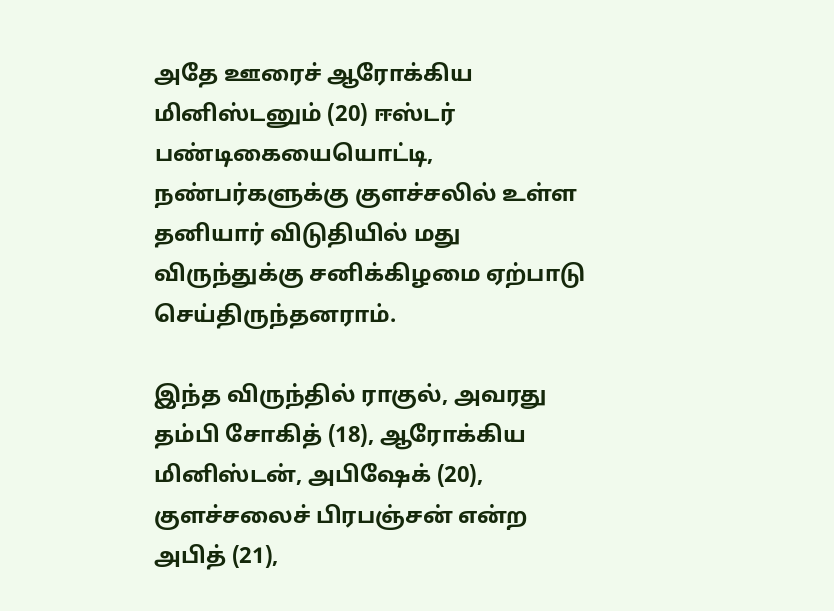அதே ஊரைச் ஆரோக்கிய மினிஸ்டனும் (20) ஈஸ்டர் பண்டிகையையொட்டி, நண்பர்களுக்கு குளச்சலில் உள்ள தனியார் விடுதியில் மது விருந்துக்கு சனிக்கிழமை ஏற்பாடு செய்திருந்தனராம்.

இந்த விருந்தில் ராகுல், அவரது தம்பி சோகித் (18), ஆரோக்கிய மினிஸ்டன், அபிஷேக் (20), குளச்சலைச் பிரபஞ்சன் என்ற அபித் (21),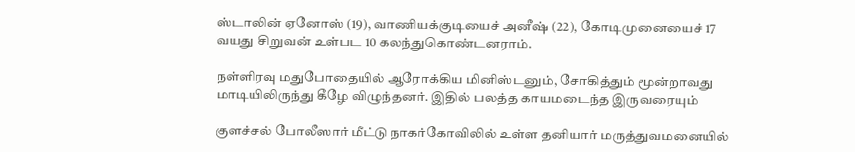ஸ்டாலின் ஏனோஸ் (19), வாணியக்குடியைச் அனீஷ் (22), கோடிமுனையைச் 17 வயது சிறுவன் உள்பட 10 கலந்துகொண்டனராம்.

நள்ளிரவு மதுபோதையில் ஆரோக்கிய மினிஸ்டனும், சோகித்தும் மூன்றாவது மாடியிலிருந்து கீழே விழுந்தனர். இதில் பலத்த காயமடைந்த இருவரையும்

குளச்சல் போலீஸார் மீட்டு நாகர்கோவிலில் உள்ள தனியார் மருத்துவமனையில்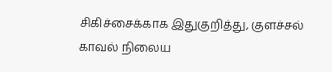சிகிச்சைக்காக இதுகுறித்து, குளச்சல் காவல் நிலைய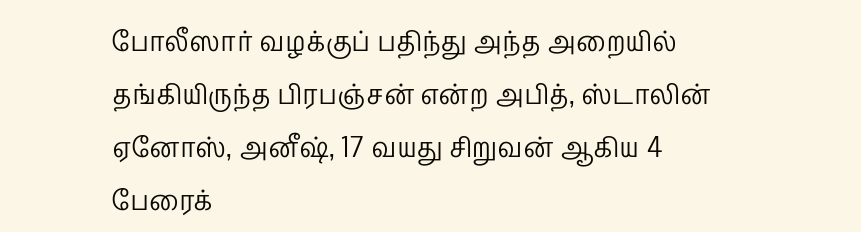போலீஸார் வழக்குப் பதிந்து அந்த அறையில் தங்கியிருந்த பிரபஞ்சன் என்ற அபித், ஸ்டாலின் ஏனோஸ், அனீஷ், 17 வயது சிறுவன் ஆகிய 4 பேரைக்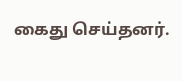கைது செய்தனர்.